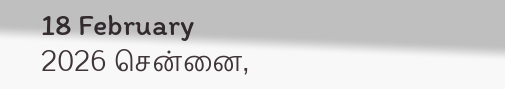18 February 2026 சென்னை,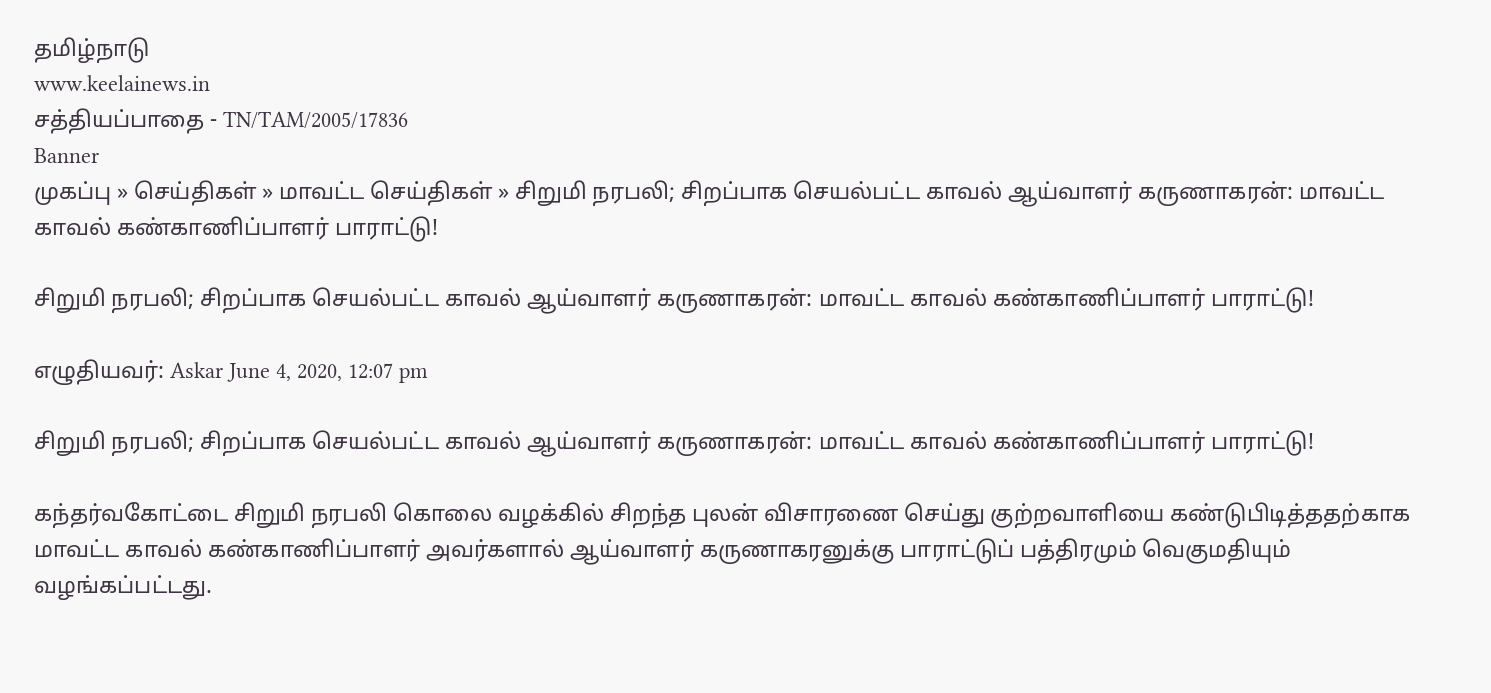தமிழ்நாடு
www.keelainews.in
சத்தியப்பாதை - TN/TAM/2005/17836
Banner
முகப்பு » செய்திகள் » மாவட்ட செய்திகள் » சிறுமி நரபலி; சிறப்பாக செயல்பட்ட காவல் ஆய்வாளர் கருணாகரன்: மாவட்ட காவல் கண்காணிப்பாளர் பாராட்டு!

சிறுமி நரபலி; சிறப்பாக செயல்பட்ட காவல் ஆய்வாளர் கருணாகரன்: மாவட்ட காவல் கண்காணிப்பாளர் பாராட்டு!

எழுதியவர்: Askar June 4, 2020, 12:07 pm

சிறுமி நரபலி; சிறப்பாக செயல்பட்ட காவல் ஆய்வாளர் கருணாகரன்: மாவட்ட காவல் கண்காணிப்பாளர் பாராட்டு!

கந்தர்வகோட்டை சிறுமி நரபலி கொலை வழக்கில் சிறந்த புலன் விசாரணை செய்து குற்றவாளியை கண்டுபிடித்ததற்காக மாவட்ட காவல் கண்காணிப்பாளர் அவர்களால் ஆய்வாளர் கருணாகரனுக்கு பாராட்டுப் பத்திரமும் வெகுமதியும் வழங்கப்பட்டது.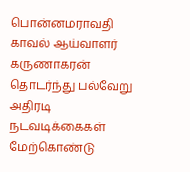பொன்னமராவதி காவல் ஆய்வாளர் கருணாகரன் தொடர்ந்து பல்வேறு அதிரடி நடவடிக்கைகள் மேற்கொண்டு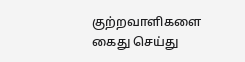குற்றவாளிகளை கைது செய்து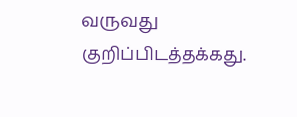வருவது குறிப்பிடத்தக்கது.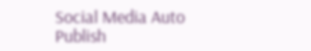Social Media Auto Publish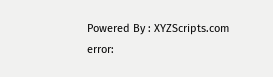Powered By : XYZScripts.com
error: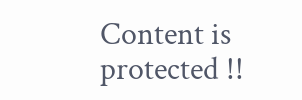Content is protected !!